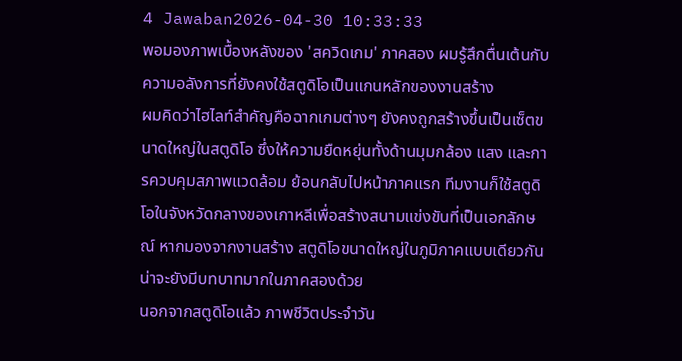4 Jawaban2026-04-30 10:33:33
พอมองภาพเบื้องหลังของ 'สควิดเกม' ภาคสอง ผมรู้สึกตื่นเต้นกับความอลังการที่ยังคงใช้สตูดิโอเป็นแกนหลักของงานสร้าง
ผมคิดว่าไฮไลท์สำคัญคือฉากเกมต่างๆ ยังคงถูกสร้างขึ้นเป็นเซ็ตขนาดใหญ่ในสตูดิโอ ซึ่งให้ความยืดหยุ่นทั้งด้านมุมกล้อง แสง และการควบคุมสภาพแวดล้อม ย้อนกลับไปหน้าภาคแรก ทีมงานก็ใช้สตูดิโอในจังหวัดกลางของเกาหลีเพื่อสร้างสนามแข่งขันที่เป็นเอกลักษณ์ หากมองจากงานสร้าง สตูดิโอขนาดใหญ่ในภูมิภาคแบบเดียวกันน่าจะยังมีบทบาทมากในภาคสองด้วย
นอกจากสตูดิโอแล้ว ภาพชีวิตประจำวัน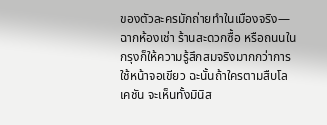ของตัวละครมักถ่ายทำในเมืองจริง—ฉากห้องเช่า ร้านสะดวกซื้อ หรือถนนในกรุงก็ให้ความรู้สึกสมจริงมากกว่าการใช้หน้าจอเขียว ฉะนั้นถ้าใครตามสืบโลเคชัน จะเห็นทั้งมินิส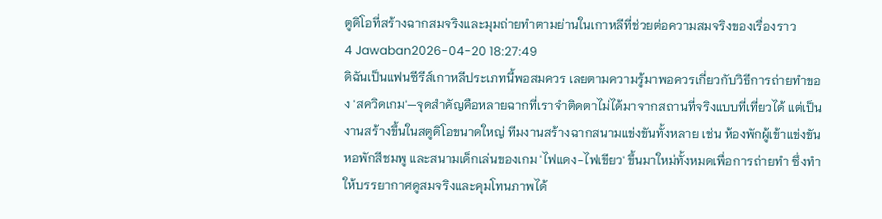ตูดิโอที่สร้างฉากสมจริงและมุมถ่ายทำตามย่านในเกาหลีที่ช่วยต่อความสมจริงของเรื่องราว
4 Jawaban2026-04-20 18:27:49
ดิฉันเป็นแฟนซีรีส์เกาหลีประเภทนี้พอสมควร เลยตามความรู้มาพอควรเกี่ยวกับวิธีการถ่ายทำของ 'สควิดเกม'—จุดสำคัญคือหลายฉากที่เราจำติดตาไม่ได้มาจากสถานที่จริงแบบที่เที่ยวได้ แต่เป็นงานสร้างขึ้นในสตูดิโอขนาดใหญ่ ทีมงานสร้างฉากสนามแข่งขันทั้งหลาย เช่น ห้องพักผู้เข้าแข่งขัน หอพักสีชมพู และสนามเด็กเล่นของเกม 'ไฟแดง-ไฟเขียว' ขึ้นมาใหม่ทั้งหมดเพื่อการถ่ายทำ ซึ่งทำให้บรรยากาศดูสมจริงและคุมโทนภาพได้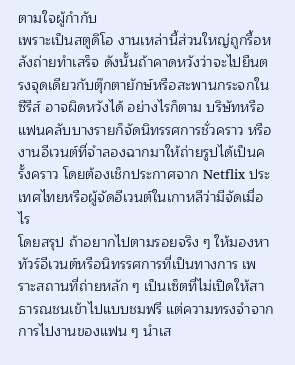ตามใจผู้กำกับ
เพราะเป็นสตูดิโอ งานเหล่านี้ส่วนใหญ่ถูกรื้อหลังถ่ายทำเสร็จ ดังนั้นถ้าคาดหวังว่าจะไปยืนตรงจุดเดียวกับตุ๊กตายักษ์หรือสะพานกระจกในซีรีส์ อาจผิดหวังได้ อย่างไรก็ตาม บริษัทหรือแฟนคลับบางรายก็จัดนิทรรศการชั่วคราว หรืองานอีเวนต์ที่จำลองฉากมาให้ถ่ายรูปได้เป็นครั้งคราว โดยต้องเช็กประกาศจาก Netflix ประเทศไทยหรือผู้จัดอีเวนต์ในเกาหลีว่ามีจัดเมื่อไร
โดยสรุป ถ้าอยากไปตามรอยจริง ๆ ให้มองหาทัวร์อีเวนต์หรือนิทรรศการที่เป็นทางการ เพราะสถานที่ถ่ายหลัก ๆ เป็นเซ็ตที่ไม่เปิดให้สาธารณชนเข้าไปแบบชมฟรี แต่ความทรงจำจากการไปงานของแฟน ๆ นำเส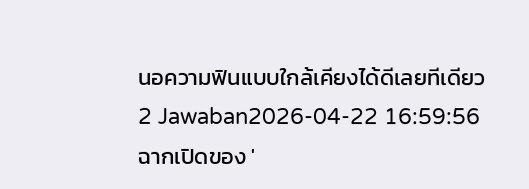นอความฟินแบบใกล้เคียงได้ดีเลยทีเดียว
2 Jawaban2026-04-22 16:59:56
ฉากเปิดของ '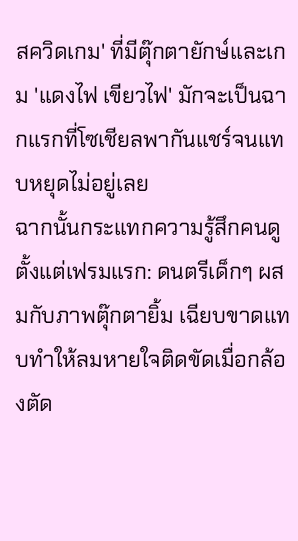สควิดเกม' ที่มีตุ๊กตายักษ์และเกม 'แดงไฟ เขียวไฟ' มักจะเป็นฉากแรกที่โซเชียลพากันแชร์จนแทบหยุดไม่อยู่เลย
ฉากนั้นกระแทกความรู้สึกคนดูตั้งแต่เฟรมแรก: ดนตรีเด็กๆ ผสมกับภาพตุ๊กตายิ้ม เฉียบขาดแทบทำให้ลมหายใจติดขัดเมื่อกล้องตัด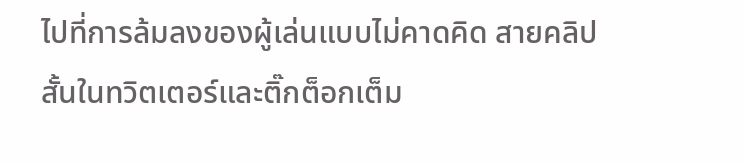ไปที่การล้มลงของผู้เล่นแบบไม่คาดคิด สายคลิปสั้นในทวิตเตอร์และติ๊กต็อกเต็ม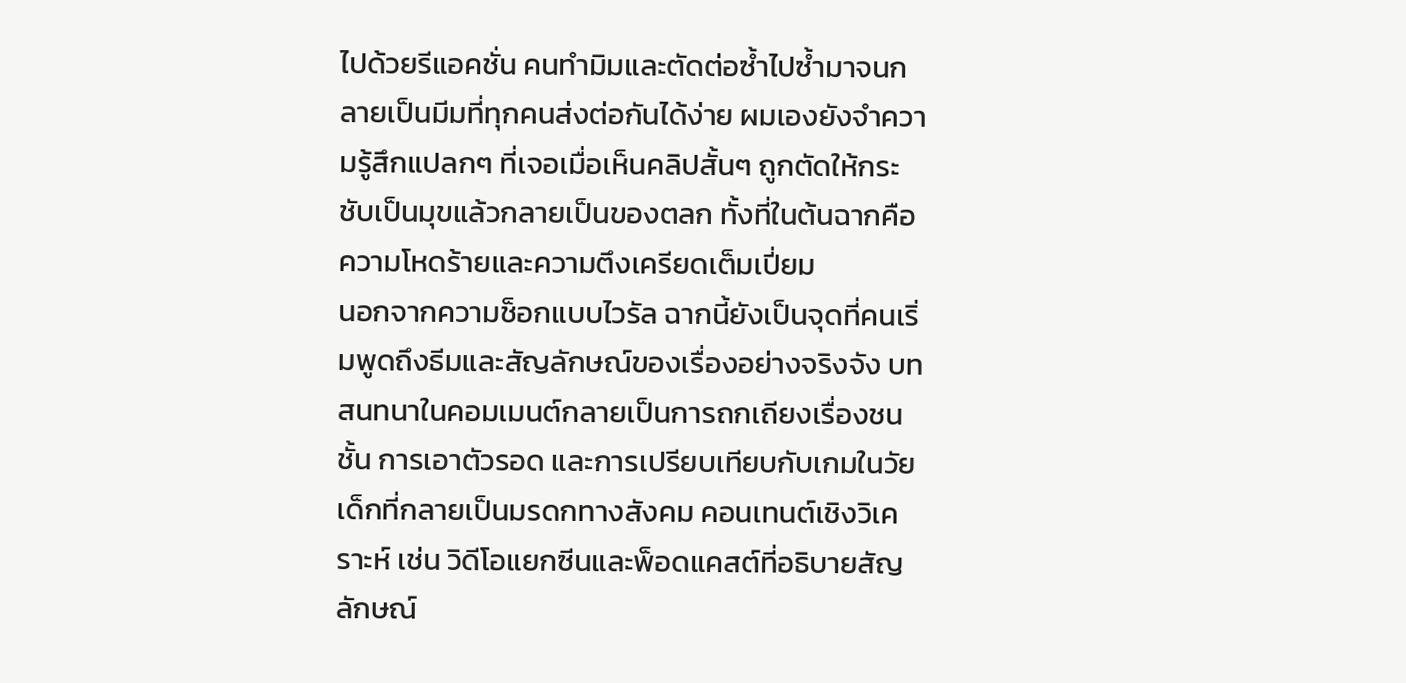ไปด้วยรีแอคชั่น คนทำมิมและตัดต่อซ้ำไปซ้ำมาจนกลายเป็นมีมที่ทุกคนส่งต่อกันได้ง่าย ผมเองยังจำความรู้สึกแปลกๆ ที่เจอเมื่อเห็นคลิปสั้นๆ ถูกตัดให้กระชับเป็นมุขแล้วกลายเป็นของตลก ทั้งที่ในต้นฉากคือความโหดร้ายและความตึงเครียดเต็มเปี่ยม
นอกจากความช็อกแบบไวรัล ฉากนี้ยังเป็นจุดที่คนเริ่มพูดถึงธีมและสัญลักษณ์ของเรื่องอย่างจริงจัง บทสนทนาในคอมเมนต์กลายเป็นการถกเถียงเรื่องชนชั้น การเอาตัวรอด และการเปรียบเทียบกับเกมในวัยเด็กที่กลายเป็นมรดกทางสังคม คอนเทนต์เชิงวิเคราะห์ เช่น วิดีโอแยกซีนและพ็อดแคสต์ที่อธิบายสัญลักษณ์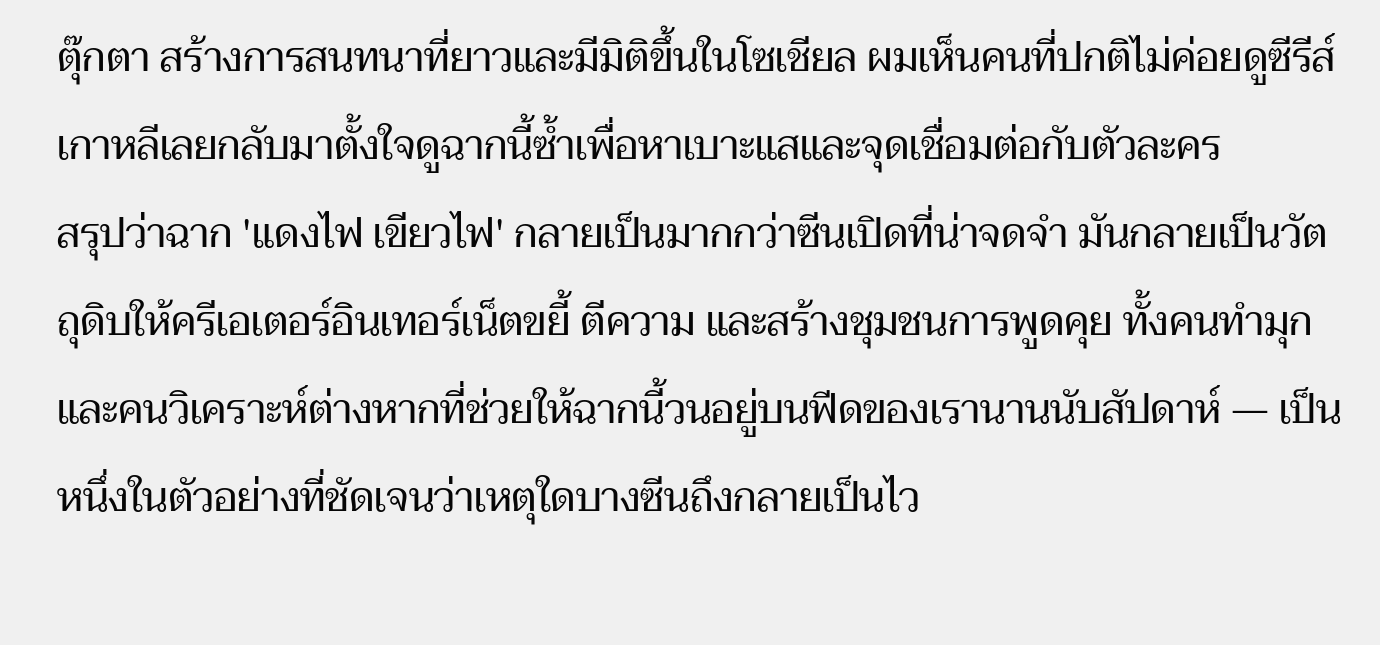ตุ๊กตา สร้างการสนทนาที่ยาวและมีมิติขึ้นในโซเชียล ผมเห็นคนที่ปกติไม่ค่อยดูซีรีส์เกาหลีเลยกลับมาตั้งใจดูฉากนี้ซ้ำเพื่อหาเบาะแสและจุดเชื่อมต่อกับตัวละคร
สรุปว่าฉาก 'แดงไฟ เขียวไฟ' กลายเป็นมากกว่าซีนเปิดที่น่าจดจำ มันกลายเป็นวัตถุดิบให้ครีเอเตอร์อินเทอร์เน็ตขยี้ ตีความ และสร้างชุมชนการพูดคุย ทั้งคนทำมุกและคนวิเคราะห์ต่างหากที่ช่วยให้ฉากนี้วนอยู่บนฟีดของเรานานนับสัปดาห์ — เป็นหนึ่งในตัวอย่างที่ชัดเจนว่าเหตุใดบางซีนถึงกลายเป็นไว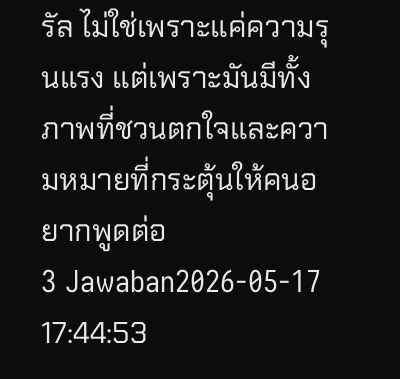รัล ไม่ใช่เพราะแค่ความรุนแรง แต่เพราะมันมีทั้งภาพที่ชวนตกใจและความหมายที่กระตุ้นให้คนอยากพูดต่อ
3 Jawaban2026-05-17 17:44:53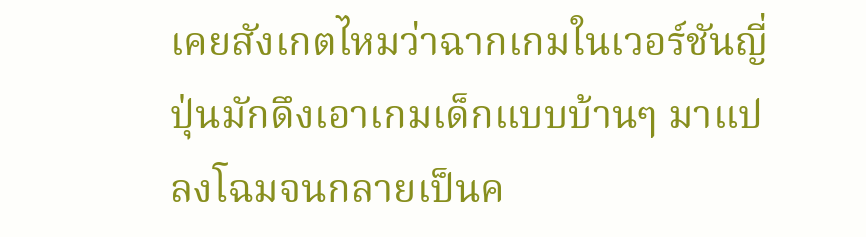เคยสังเกตไหมว่าฉากเกมในเวอร์ชันญี่ปุ่นมักดึงเอาเกมเด็กแบบบ้านๆ มาแปลงโฉมจนกลายเป็นค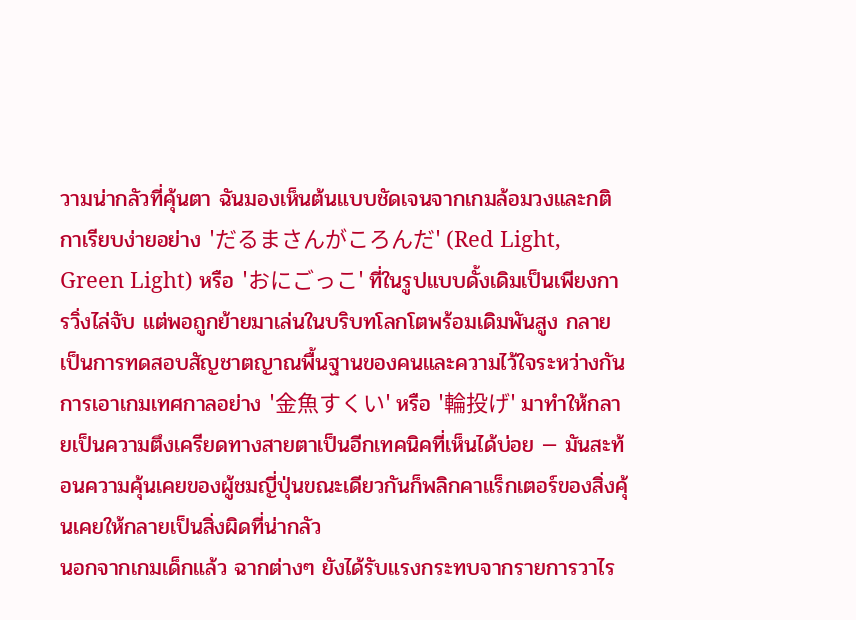วามน่ากลัวที่คุ้นตา ฉันมองเห็นต้นแบบชัดเจนจากเกมล้อมวงและกติกาเรียบง่ายอย่าง 'だるまさんがころんだ' (Red Light, Green Light) หรือ 'おにごっこ' ที่ในรูปแบบดั้งเดิมเป็นเพียงการวิ่งไล่จับ แต่พอถูกย้ายมาเล่นในบริบทโลกโตพร้อมเดิมพันสูง กลายเป็นการทดสอบสัญชาตญาณพื้นฐานของคนและความไว้ใจระหว่างกัน การเอาเกมเทศกาลอย่าง '金魚すくい' หรือ '輪投げ' มาทำให้กลายเป็นความตึงเครียดทางสายตาเป็นอีกเทคนิคที่เห็นได้บ่อย — มันสะท้อนความคุ้นเคยของผู้ชมญี่ปุ่นขณะเดียวกันก็พลิกคาแร็กเตอร์ของสิ่งคุ้นเคยให้กลายเป็นสิ่งผิดที่น่ากลัว
นอกจากเกมเด็กแล้ว ฉากต่างๆ ยังได้รับแรงกระทบจากรายการวาไร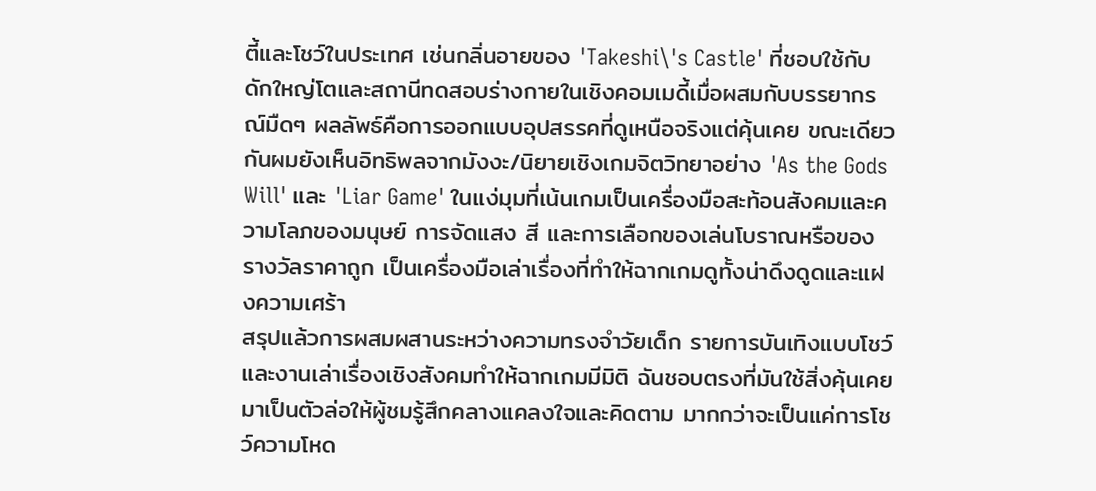ตี้และโชว์ในประเทศ เช่นกลิ่นอายของ 'Takeshi\'s Castle' ที่ชอบใช้กับดักใหญ่โตและสถานีทดสอบร่างกายในเชิงคอมเมดี้เมื่อผสมกับบรรยากรณ์มืดๆ ผลลัพธ์คือการออกแบบอุปสรรคที่ดูเหนือจริงแต่คุ้นเคย ขณะเดียวกันผมยังเห็นอิทธิพลจากมังงะ/นิยายเชิงเกมจิตวิทยาอย่าง 'As the Gods Will' และ 'Liar Game' ในแง่มุมที่เน้นเกมเป็นเครื่องมือสะท้อนสังคมและความโลภของมนุษย์ การจัดแสง สี และการเลือกของเล่นโบราณหรือของรางวัลราคาถูก เป็นเครื่องมือเล่าเรื่องที่ทำให้ฉากเกมดูทั้งน่าดึงดูดและแฝงความเศร้า
สรุปแล้วการผสมผสานระหว่างความทรงจำวัยเด็ก รายการบันเทิงแบบโชว์ และงานเล่าเรื่องเชิงสังคมทำให้ฉากเกมมีมิติ ฉันชอบตรงที่มันใช้สิ่งคุ้นเคยมาเป็นตัวล่อให้ผู้ชมรู้สึกคลางแคลงใจและคิดตาม มากกว่าจะเป็นแค่การโชว์ความโหด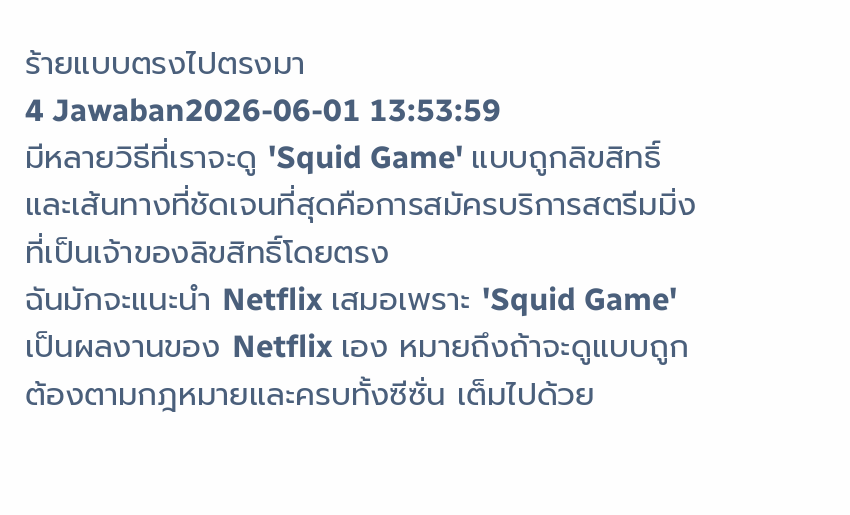ร้ายแบบตรงไปตรงมา
4 Jawaban2026-06-01 13:53:59
มีหลายวิธีที่เราจะดู 'Squid Game' แบบถูกลิขสิทธิ์ และเส้นทางที่ชัดเจนที่สุดคือการสมัครบริการสตรีมมิ่งที่เป็นเจ้าของลิขสิทธิ์โดยตรง
ฉันมักจะแนะนำ Netflix เสมอเพราะ 'Squid Game' เป็นผลงานของ Netflix เอง หมายถึงถ้าจะดูแบบถูกต้องตามกฎหมายและครบทั้งซีซั่น เต็มไปด้วย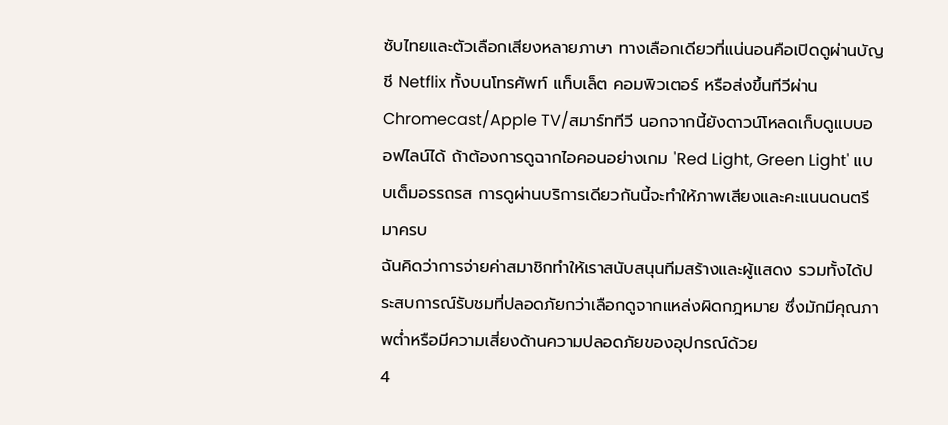ซับไทยและตัวเลือกเสียงหลายภาษา ทางเลือกเดียวที่แน่นอนคือเปิดดูผ่านบัญชี Netflix ทั้งบนโทรศัพท์ แท็บเล็ต คอมพิวเตอร์ หรือส่งขึ้นทีวีผ่าน Chromecast/Apple TV/สมาร์ททีวี นอกจากนี้ยังดาวน์โหลดเก็บดูแบบออฟไลน์ได้ ถ้าต้องการดูฉากไอคอนอย่างเกม 'Red Light, Green Light' แบบเต็มอรรถรส การดูผ่านบริการเดียวกันนี้จะทำให้ภาพเสียงและคะแนนดนตรีมาครบ
ฉันคิดว่าการจ่ายค่าสมาชิกทำให้เราสนับสนุนทีมสร้างและผู้แสดง รวมทั้งได้ประสบการณ์รับชมที่ปลอดภัยกว่าเลือกดูจากแหล่งผิดกฎหมาย ซึ่งมักมีคุณภาพต่ำหรือมีความเสี่ยงด้านความปลอดภัยของอุปกรณ์ด้วย
4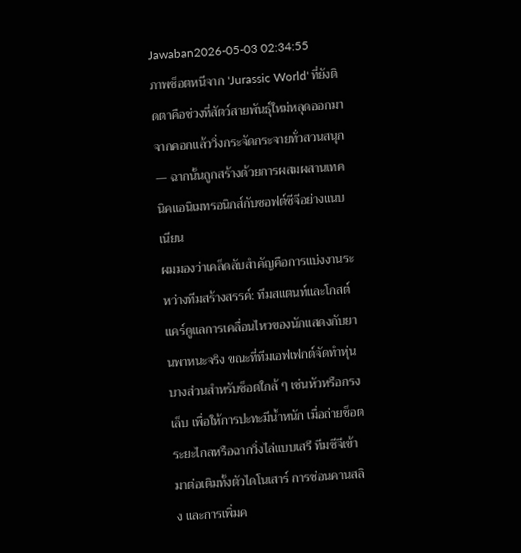Jawaban2026-05-03 02:34:55
ภาพช็อตหนีจาก 'Jurassic World' ที่ยังติดตาคือช่วงที่สัตว์สายพันธุ์ใหม่หลุดออกมาจากคอกแล้ววิ่งกระจัดกระจายทั่วสวนสนุก — ฉากนั้นถูกสร้างด้วยการผสมผสานเทคนิคแอนิเมทรอนิกส์กับซอฟต์ซีจีอย่างแนบเนียน
ผมมองว่าเคล็ดลับสำคัญคือการแบ่งงานระหว่างทีมสร้างสรรค์: ทีมสแตนท์และโกสต์แคร์ดูแลการเคลื่อนไหวของนักแสดงกับยานพาหนะจริง ขณะที่ทีมเอฟเฟกต์จัดทำหุ่นบางส่วนสำหรับช็อตใกล้ ๆ เช่นหัวหรือกรงเล็บ เพื่อให้การปะทะมีน้ำหนัก เมื่อถ่ายช็อตระยะไกลหรือฉากวิ่งไล่แบบเสรี ทีมซีจีเข้ามาต่อเติมทั้งตัวไดโนเสาร์ การซ่อนคานสลิง และการเพิ่มค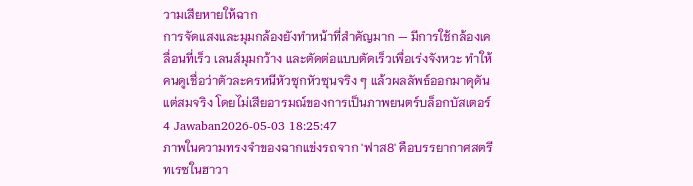วามเสียหายให้ฉาก
การจัดแสงและมุมกล้องยังทำหน้าที่สำคัญมาก — มีการใช้กล้องเคลื่อนที่เร็ว เลนส์มุมกว้าง และตัดต่อแบบตัดเร็วเพื่อเร่งจังหวะ ทำให้คนดูเชื่อว่าตัวละครหนีหัวซุกหัวซุนจริง ๆ แล้วผลลัพธ์ออกมาดุดันแต่สมจริง โดยไม่เสียอารมณ์ของการเป็นภาพยนตร์บล็อกบัสเตอร์
4 Jawaban2026-05-03 18:25:47
ภาพในความทรงจำของฉากแข่งรถจาก 'ฟาส8' คือบรรยากาศสตรีทเรซในฮาวา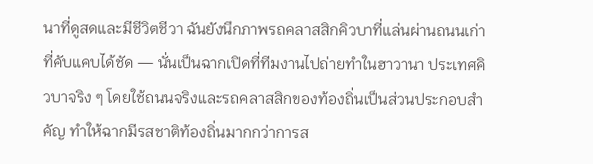นาที่ดูสดและมีชีวิตชีวา ฉันยังนึกภาพรถคลาสสิกคิวบาที่แล่นผ่านถนนเก่าที่คับแคบได้ชัด — นั่นเป็นฉากเปิดที่ทีมงานไปถ่ายทำในฮาวานา ประเทศคิวบาจริง ๆ โดยใช้ถนนจริงและรถคลาสสิกของท้องถิ่นเป็นส่วนประกอบสำคัญ ทำให้ฉากมีรสชาติท้องถิ่นมากกว่าการส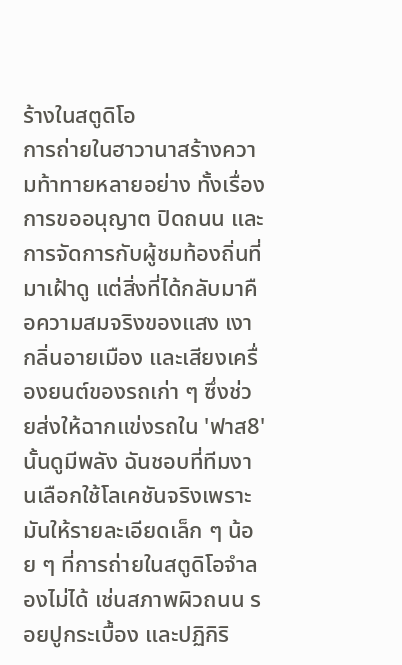ร้างในสตูดิโอ
การถ่ายในฮาวานาสร้างความท้าทายหลายอย่าง ทั้งเรื่องการขออนุญาต ปิดถนน และการจัดการกับผู้ชมท้องถิ่นที่มาเฝ้าดู แต่สิ่งที่ได้กลับมาคือความสมจริงของแสง เงา กลิ่นอายเมือง และเสียงเครื่องยนต์ของรถเก่า ๆ ซึ่งช่วยส่งให้ฉากแข่งรถใน 'ฟาส8' นั้นดูมีพลัง ฉันชอบที่ทีมงานเลือกใช้โลเคชันจริงเพราะมันให้รายละเอียดเล็ก ๆ น้อย ๆ ที่การถ่ายในสตูดิโอจำลองไม่ได้ เช่นสภาพผิวถนน รอยปูกระเบื้อง และปฏิกิริ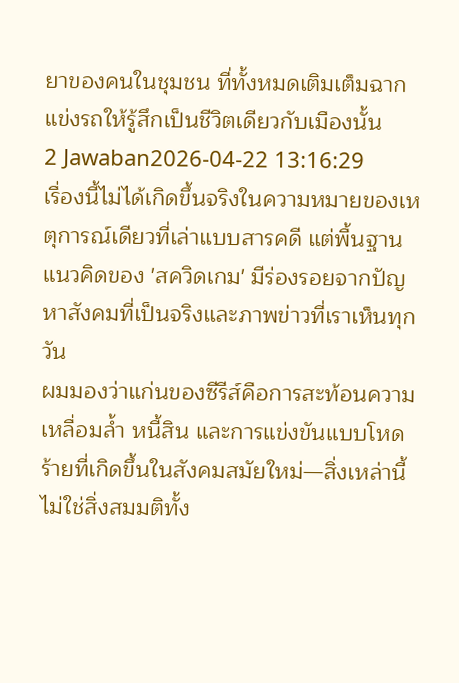ยาของคนในชุมชน ที่ทั้งหมดเติมเต็มฉากแข่งรถให้รู้สึกเป็นชีวิตเดียวกับเมืองนั้น
2 Jawaban2026-04-22 13:16:29
เรื่องนี้ไม่ได้เกิดขึ้นจริงในความหมายของเหตุการณ์เดียวที่เล่าแบบสารคดี แต่พื้นฐานแนวคิดของ 'สควิดเกม' มีร่องรอยจากปัญหาสังคมที่เป็นจริงและภาพข่าวที่เราเห็นทุกวัน
ผมมองว่าแก่นของซีรีส์คือการสะท้อนความเหลื่อมล้ำ หนี้สิน และการแข่งขันแบบโหดร้ายที่เกิดขึ้นในสังคมสมัยใหม่—สิ่งเหล่านี้ไม่ใช่สิ่งสมมติทั้ง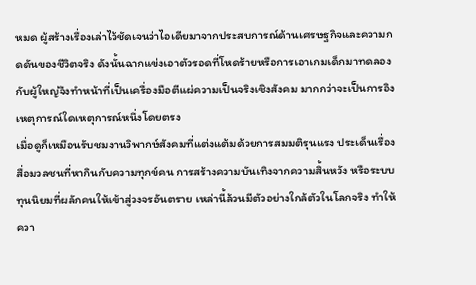หมด ผู้สร้างเรื่องเล่าไว้ชัดเจนว่าไอเดียมาจากประสบการณ์ด้านเศรษฐกิจและความกดดันของชีวิตจริง ดังนั้นฉากแข่งเอาตัวรอดที่โหดร้ายหรือการเอาเกมเด็กมาทดลองกับผู้ใหญ่จึงทำหน้าที่เป็นเครื่องมือตีแผ่ความเป็นจริงเชิงสังคม มากกว่าจะเป็นการอิงเหตุการณ์ใดเหตุการณ์หนึ่งโดยตรง
เมื่อดูก็เหมือนรับชมงานวิพากษ์สังคมที่แต่งแต้มด้วยการสมมติรุนแรง ประเด็นเรื่องสื่อมวลชนที่หากินกับความทุกข์คน การสร้างความบันเทิงจากความสิ้นหวัง หรือระบบทุนนิยมที่ผลักคนให้เข้าสู่วงจรอันตราย เหล่านี้ล้วนมีตัวอย่างใกล้ตัวในโลกจริง ทำให้ควา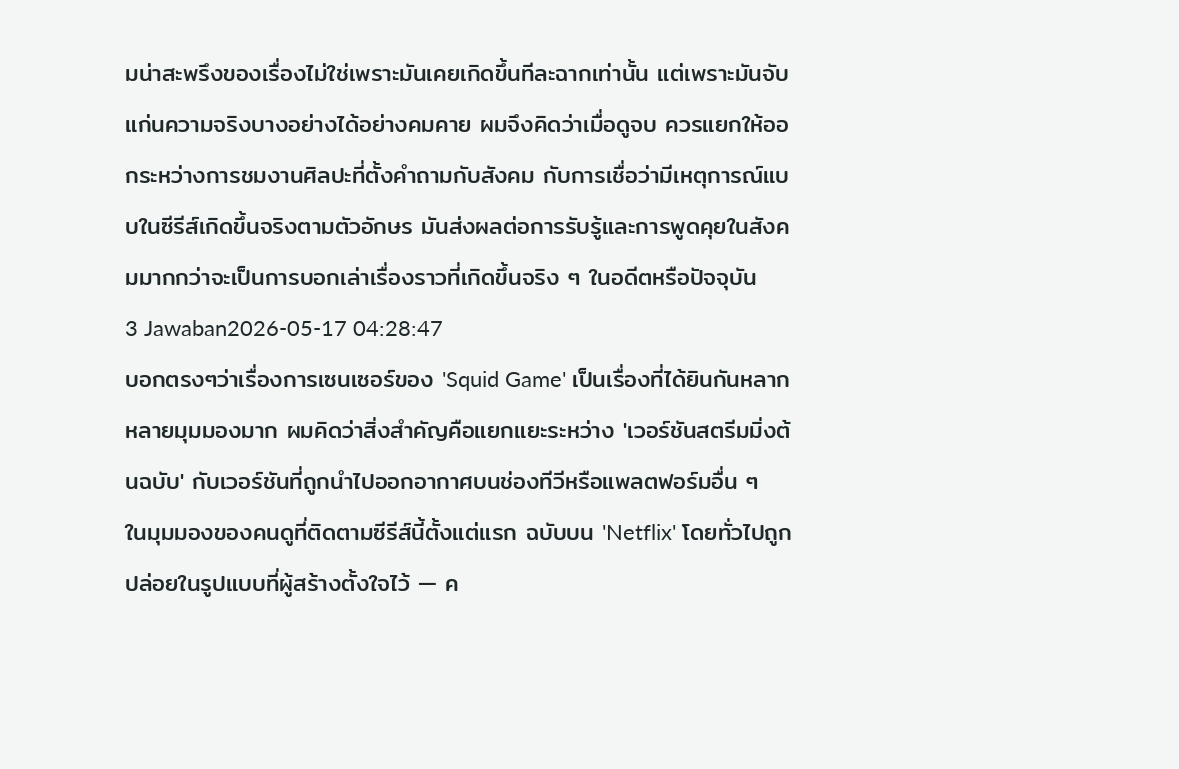มน่าสะพรึงของเรื่องไม่ใช่เพราะมันเคยเกิดขึ้นทีละฉากเท่านั้น แต่เพราะมันจับแก่นความจริงบางอย่างได้อย่างคมคาย ผมจึงคิดว่าเมื่อดูจบ ควรแยกให้ออกระหว่างการชมงานศิลปะที่ตั้งคำถามกับสังคม กับการเชื่อว่ามีเหตุการณ์แบบในซีรีส์เกิดขึ้นจริงตามตัวอักษร มันส่งผลต่อการรับรู้และการพูดคุยในสังคมมากกว่าจะเป็นการบอกเล่าเรื่องราวที่เกิดขึ้นจริง ๆ ในอดีตหรือปัจจุบัน
3 Jawaban2026-05-17 04:28:47
บอกตรงๆว่าเรื่องการเซนเซอร์ของ 'Squid Game' เป็นเรื่องที่ได้ยินกันหลากหลายมุมมองมาก ผมคิดว่าสิ่งสำคัญคือแยกแยะระหว่าง 'เวอร์ชันสตรีมมิ่งต้นฉบับ' กับเวอร์ชันที่ถูกนำไปออกอากาศบนช่องทีวีหรือแพลตฟอร์มอื่น ๆ
ในมุมมองของคนดูที่ติดตามซีรีส์นี้ตั้งแต่แรก ฉบับบน 'Netflix' โดยทั่วไปถูกปล่อยในรูปแบบที่ผู้สร้างตั้งใจไว้ — ค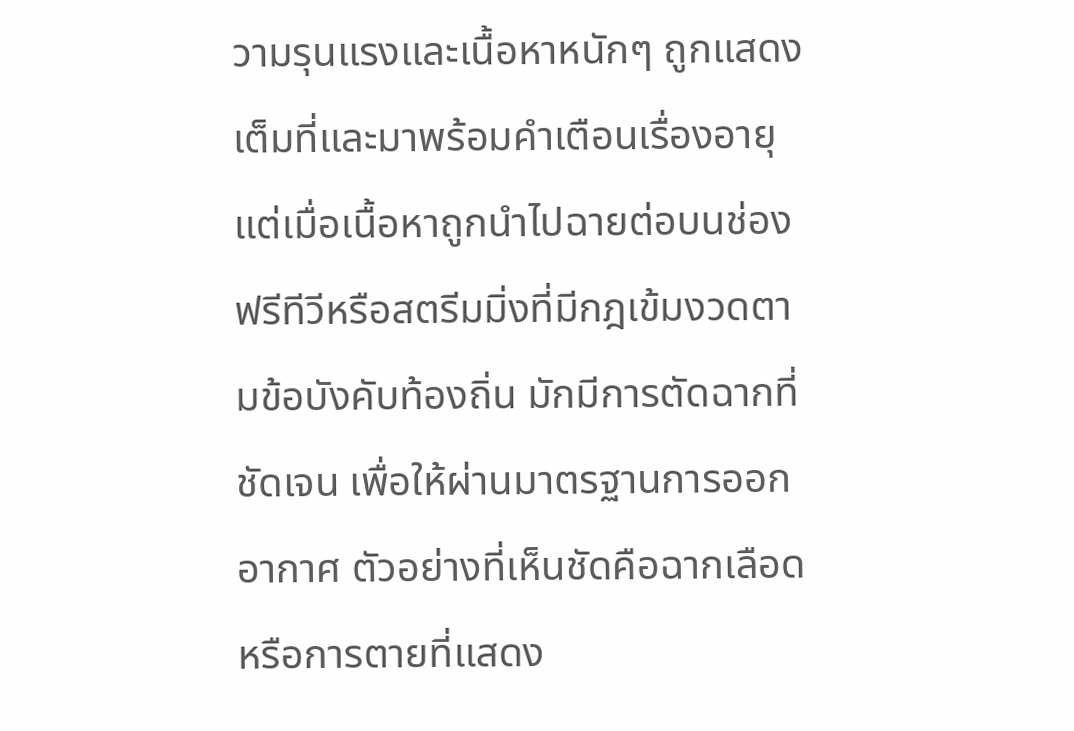วามรุนแรงและเนื้อหาหนักๆ ถูกแสดงเต็มที่และมาพร้อมคำเตือนเรื่องอายุ แต่เมื่อเนื้อหาถูกนำไปฉายต่อบนช่องฟรีทีวีหรือสตรีมมิ่งที่มีกฎเข้มงวดตามข้อบังคับท้องถิ่น มักมีการตัดฉากที่ชัดเจน เพื่อให้ผ่านมาตรฐานการออกอากาศ ตัวอย่างที่เห็นชัดคือฉากเลือดหรือการตายที่แสดง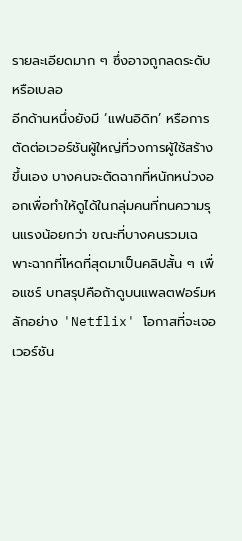รายละเอียดมาก ๆ ซึ่งอาจถูกลดระดับหรือเบลอ
อีกด้านหนึ่งยังมี ‘แฟนอิดิท’ หรือการตัดต่อเวอร์ชันผู้ใหญ่ที่วงการผู้ใช้สร้างขึ้นเอง บางคนจะตัดฉากที่หนักหน่วงออกเพื่อทำให้ดูได้ในกลุ่มคนที่ทนความรุนแรงน้อยกว่า ขณะที่บางคนรวมเฉพาะฉากที่โหดที่สุดมาเป็นคลิปสั้น ๆ เพื่อแชร์ บทสรุปคือถ้าดูบนแพลตฟอร์มหลักอย่าง 'Netflix' โอกาสที่จะเจอเวอร์ชัน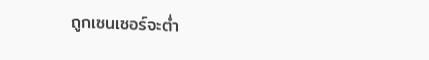ถูกเซนเซอร์จะต่ำ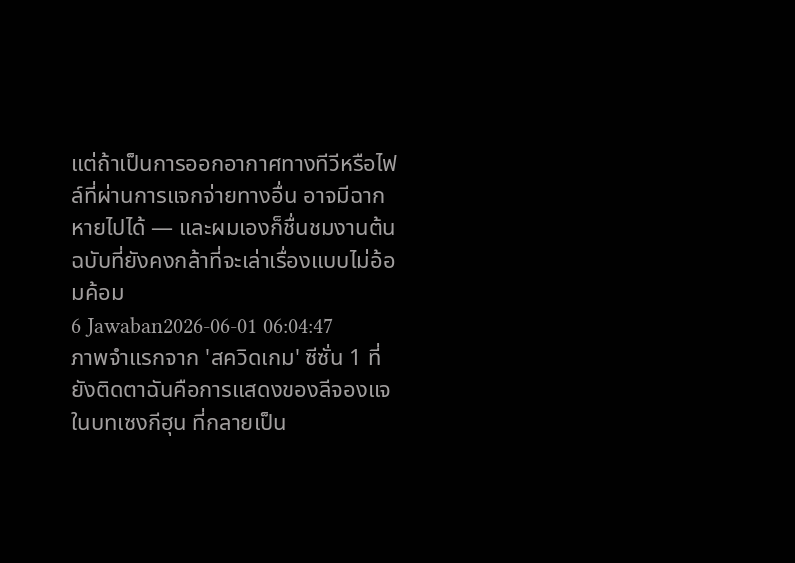แต่ถ้าเป็นการออกอากาศทางทีวีหรือไฟล์ที่ผ่านการแจกจ่ายทางอื่น อาจมีฉากหายไปได้ — และผมเองก็ชื่นชมงานต้นฉบับที่ยังคงกล้าที่จะเล่าเรื่องแบบไม่อ้อมค้อม
6 Jawaban2026-06-01 06:04:47
ภาพจำแรกจาก 'สควิดเกม' ซีซั่น 1 ที่ยังติดตาฉันคือการแสดงของลีจองแจในบทเซงกีฮุน ที่กลายเป็น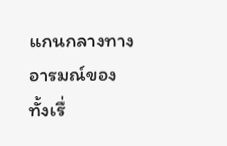แกนกลางทางอารมณ์ของทั้งเรื่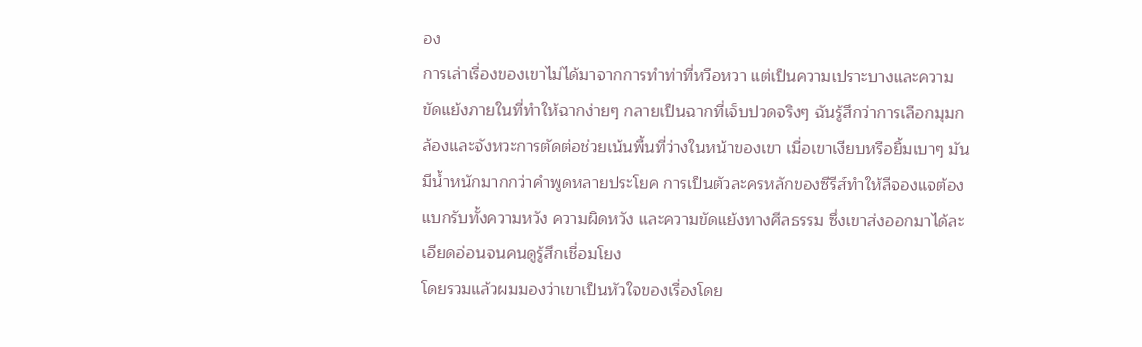อง
การเล่าเรื่องของเขาไม่ได้มาจากการทำท่าที่หวือหวา แต่เป็นความเปราะบางและความขัดแย้งภายในที่ทำให้ฉากง่ายๆ กลายเป็นฉากที่เจ็บปวดจริงๆ ฉันรู้สึกว่าการเลือกมุมกล้องและจังหวะการตัดต่อช่วยเน้นพื้นที่ว่างในหน้าของเขา เมื่อเขาเงียบหรือยิ้มเบาๆ มันมีน้ำหนักมากกว่าคำพูดหลายประโยค การเป็นตัวละครหลักของซีรีส์ทำให้ลีจองแจต้องแบกรับทั้งความหวัง ความผิดหวัง และความขัดแย้งทางศีลธรรม ซึ่งเขาส่งออกมาได้ละเอียดอ่อนจนคนดูรู้สึกเชื่อมโยง
โดยรวมแล้วผมมองว่าเขาเป็นหัวใจของเรื่องโดย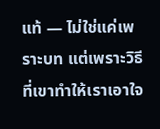แท้ — ไม่ใช่แค่เพราะบท แต่เพราะวิธีที่เขาทำให้เราเอาใจ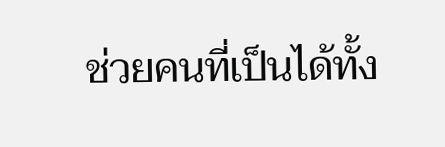ช่วยคนที่เป็นได้ทั้ง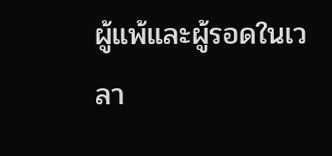ผู้แพ้และผู้รอดในเวลา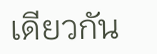เดียวกัน